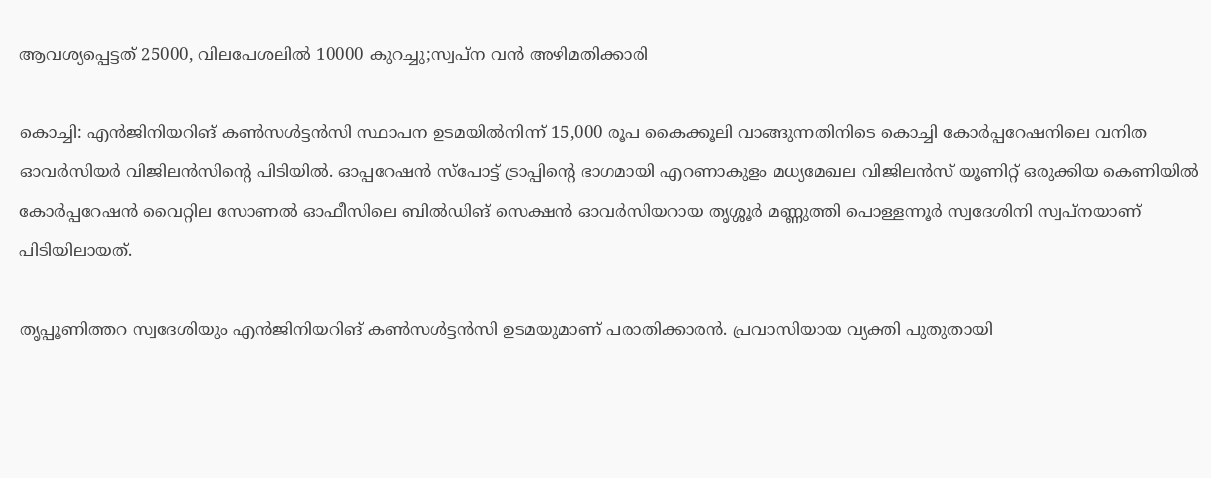ആവശ്യപ്പെട്ടത് 25000, വിലപേശലില്‍ 10000 കുറച്ചു;സ്വപ്‌ന വന്‍ അഴിമതിക്കാരി

കൊച്ചി: എന്‍ജിനിയറിങ് കണ്‍സള്‍ട്ടന്‍സി സ്ഥാപന ഉടമയില്‍നിന്ന് 15,000 രൂപ കൈക്കൂലി വാങ്ങുന്നതിനിടെ കൊച്ചി കോര്‍പ്പറേഷനിലെ വനിത ഓവര്‍സിയര്‍ വിജിലന്‍സിന്റെ പിടിയില്‍. ഓപ്പറേഷന്‍ സ്‌പോട്ട് ട്രാപ്പിന്റെ ഭാഗമായി എറണാകുളം മധ്യമേഖല വിജിലന്‍സ് യൂണിറ്റ് ഒരുക്കിയ കെണിയില്‍ കോര്‍പ്പറേഷന്‍ വൈറ്റില സോണല്‍ ഓഫീസിലെ ബില്‍ഡിങ് സെക്ഷന്‍ ഓവര്‍സിയറായ തൃശ്ശൂര്‍ മണ്ണുത്തി പൊള്ളന്നൂര്‍ സ്വദേശിനി സ്വപ്നയാണ് പിടിയിലായത്.

തൃപ്പൂണിത്തറ സ്വദേശിയും എന്‍ജിനിയറിങ് കണ്‍സള്‍ട്ടന്‍സി ഉടമയുമാണ് പരാതിക്കാരന്‍. പ്രവാസിയായ വ്യക്തി പുതുതായി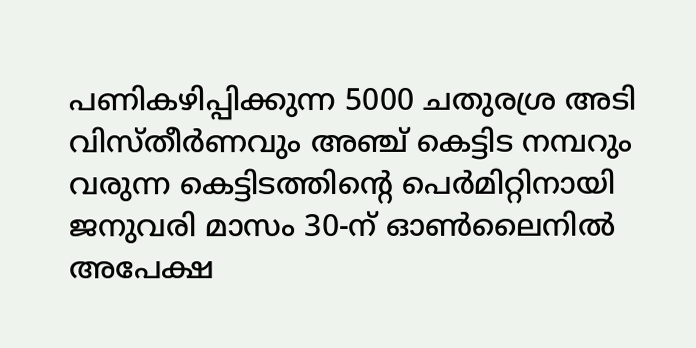പണികഴിപ്പിക്കുന്ന 5000 ചതുരശ്ര അടി വിസ്തീര്‍ണവും അഞ്ച് കെട്ടിട നമ്പറും വരുന്ന കെട്ടിടത്തിന്റെ പെര്‍മിറ്റിനായി ജനുവരി മാസം 30-ന് ഓണ്‍ലൈനില്‍ അപേക്ഷ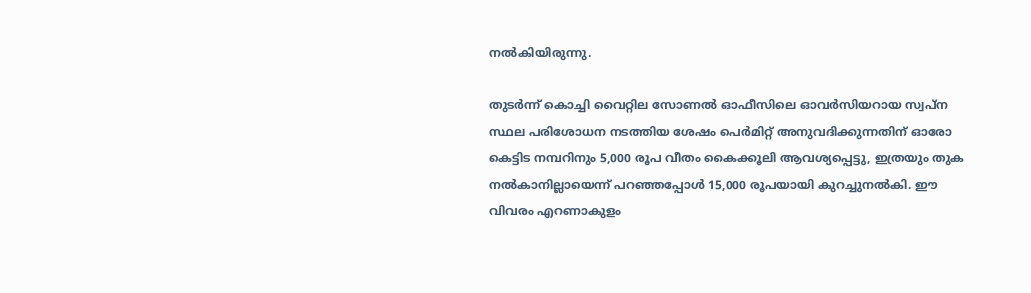നല്‍കിയിരുന്നു.

തുടര്‍ന്ന് കൊച്ചി വൈറ്റില സോണല്‍ ഓഫീസിലെ ഓവര്‍സിയറായ സ്വപ്ന സ്ഥല പരിശോധന നടത്തിയ ശേഷം പെര്‍മിറ്റ് അനുവദിക്കുന്നതിന് ഓരോ കെട്ടിട നമ്പറിനും 5,000 രൂപ വീതം കൈക്കൂലി ആവശ്യപ്പെട്ടു, ഇത്രയും തുക നല്‍കാനില്ലായെന്ന് പറഞ്ഞപ്പോള്‍ 15,000 രൂപയായി കുറച്ചുനല്‍കി. ഈ വിവരം എറണാകുളം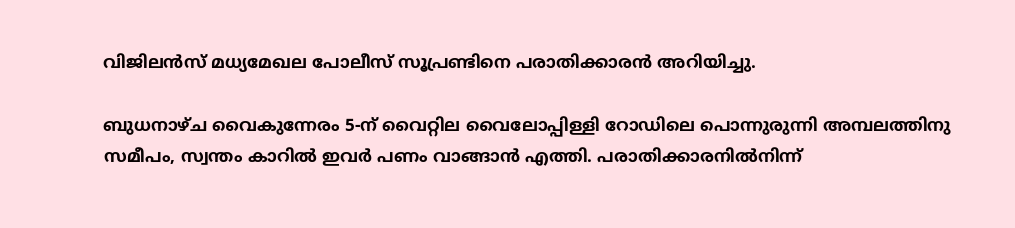വിജിലന്‍സ് മധ്യമേഖല പോലീസ് സൂപ്രണ്ടിനെ പരാതിക്കാരന്‍ അറിയിച്ചു.

ബുധനാഴ്ച വൈകുന്നേരം 5-ന് വൈറ്റില വൈലോപ്പിള്ളി റോഡിലെ പൊന്നുരുന്നി അമ്പലത്തിനു സമീപം, സ്വന്തം കാറില്‍ ഇവര്‍ പണം വാങ്ങാന്‍ എത്തി. പരാതിക്കാരനില്‍നിന്ന്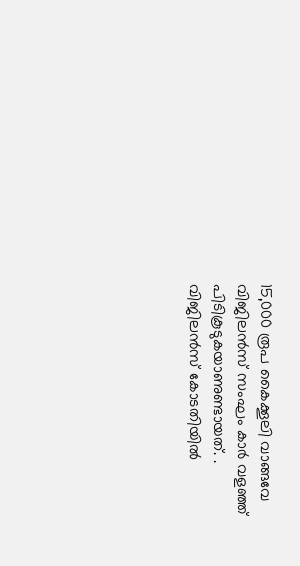15,000 രൂപ കൈക്കൂലി വാങ്ങവേ വിജിലന്‍സ് സംഘം കാര്‍ വളഞ്ഞ് പിടികൂടുകയാണുണ്ടായത്. . വിജിലന്‍സ് കോടതിയില്‍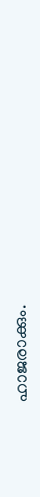ഹാജരാക്കും.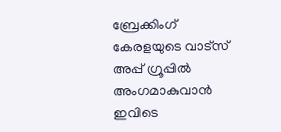ബ്രേക്കിംഗ് കേരളയുടെ വാട്സ് അപ്പ് ഗ്രൂപ്പിൽ അംഗമാകുവാൻ ഇവിടെ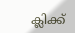ക്ലിക്ക്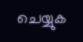ചെയ്യുക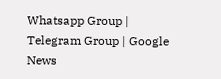Whatsapp Group | Telegram Group | Google News